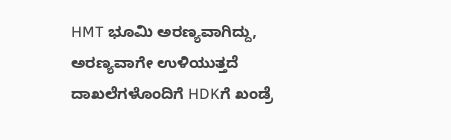HMT ಭೂಮಿ ಅರಣ್ಯವಾಗಿದ್ದು, ಅರಣ್ಯವಾಗೇ ಉಳಿಯುತ್ತದೆ ದಾಖಲೆಗಳೊಂದಿಗೆ HDKಗೆ ಖಂಡ್ರೆ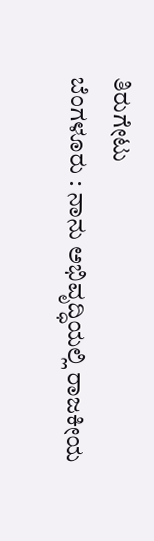ತಿರುಗೇಟು
ಬೆಂಗಳೂರು : ನಾನು ಅಭಿವೃದ್ಧಿಯಲ್ಲಿ ರಾಜಕೀಯ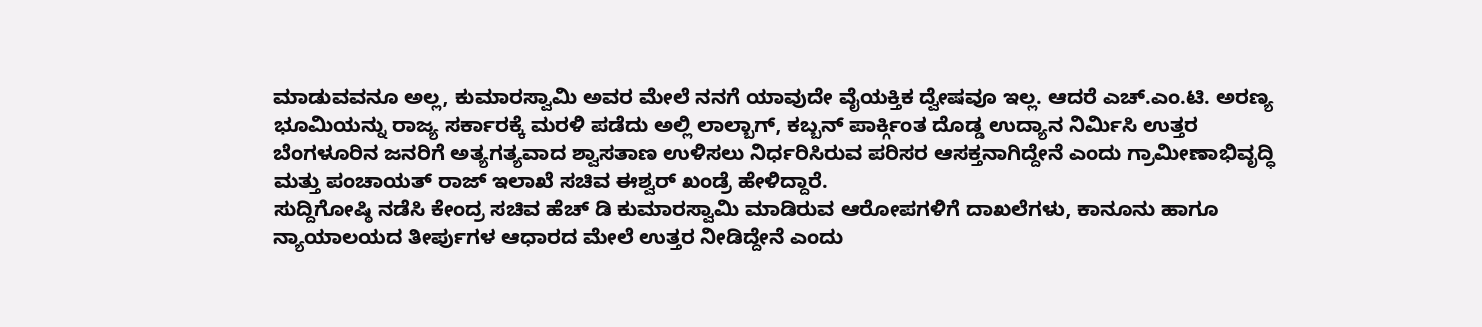ಮಾಡುವವನೂ ಅಲ್ಲ, ಕುಮಾರಸ್ವಾಮಿ ಅವರ ಮೇಲೆ ನನಗೆ ಯಾವುದೇ ವೈಯಕ್ತಿಕ ದ್ವೇಷವೂ ಇಲ್ಲ. ಆದರೆ ಎಚ್.ಎಂ.ಟಿ. ಅರಣ್ಯ ಭೂಮಿಯನ್ನು ರಾಜ್ಯ ಸರ್ಕಾರಕ್ಕೆ ಮರಳಿ ಪಡೆದು ಅಲ್ಲಿ ಲಾಲ್ಬಾಗ್, ಕಬ್ಬನ್ ಪಾರ್ಕ್ಗಿಂತ ದೊಡ್ಡ ಉದ್ಯಾನ ನಿರ್ಮಿಸಿ ಉತ್ತರ ಬೆಂಗಳೂರಿನ ಜನರಿಗೆ ಅತ್ಯಗತ್ಯವಾದ ಶ್ವಾಸತಾಣ ಉಳಿಸಲು ನಿರ್ಧರಿಸಿರುವ ಪರಿಸರ ಆಸಕ್ತನಾಗಿದ್ದೇನೆ ಎಂದು ಗ್ರಾಮೀಣಾಭಿವೃದ್ಧಿ ಮತ್ತು ಪಂಚಾಯತ್ ರಾಜ್ ಇಲಾಖೆ ಸಚಿವ ಈಶ್ವರ್ ಖಂಡ್ರೆ ಹೇಳಿದ್ದಾರೆ.
ಸುದ್ದಿಗೋಷ್ಠಿ ನಡೆಸಿ ಕೇಂದ್ರ ಸಚಿವ ಹೆಚ್ ಡಿ ಕುಮಾರಸ್ವಾಮಿ ಮಾಡಿರುವ ಆರೋಪಗಳಿಗೆ ದಾಖಲೆಗಳು, ಕಾನೂನು ಹಾಗೂ ನ್ಯಾಯಾಲಯದ ತೀರ್ಪುಗಳ ಆಧಾರದ ಮೇಲೆ ಉತ್ತರ ನೀಡಿದ್ದೇನೆ ಎಂದು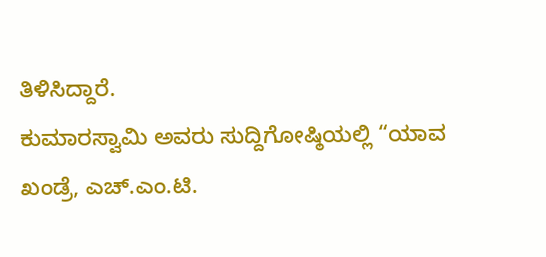ತಿಳಿಸಿದ್ದಾರೆ.
ಕುಮಾರಸ್ವಾಮಿ ಅವರು ಸುದ್ದಿಗೋಷ್ಠಿಯಲ್ಲಿ “ಯಾವ ಖಂಡ್ರೆ, ಎಚ್.ಎಂ.ಟಿ.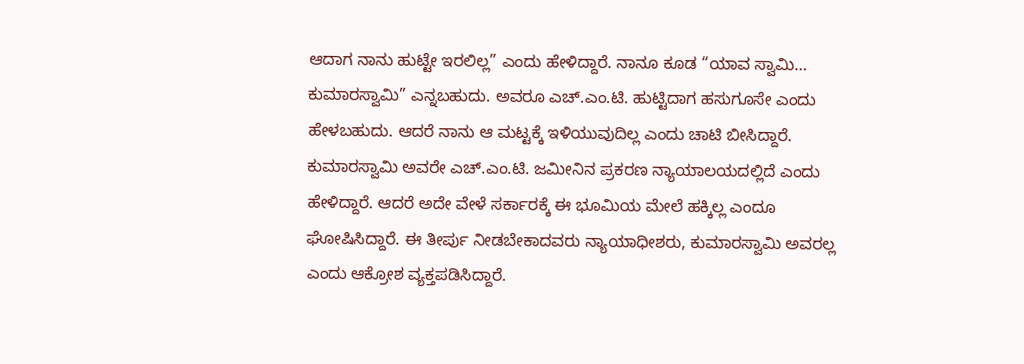ಆದಾಗ ನಾನು ಹುಟ್ಟೇ ಇರಲಿಲ್ಲ” ಎಂದು ಹೇಳಿದ್ದಾರೆ. ನಾನೂ ಕೂಡ “ಯಾವ ಸ್ವಾಮಿ… ಕುಮಾರಸ್ವಾಮಿ” ಎನ್ನಬಹುದು. ಅವರೂ ಎಚ್.ಎಂ.ಟಿ. ಹುಟ್ಟಿದಾಗ ಹಸುಗೂಸೇ ಎಂದು ಹೇಳಬಹುದು. ಆದರೆ ನಾನು ಆ ಮಟ್ಟಕ್ಕೆ ಇಳಿಯುವುದಿಲ್ಲ ಎಂದು ಚಾಟಿ ಬೀಸಿದ್ದಾರೆ.
ಕುಮಾರಸ್ವಾಮಿ ಅವರೇ ಎಚ್.ಎಂ.ಟಿ. ಜಮೀನಿನ ಪ್ರಕರಣ ನ್ಯಾಯಾಲಯದಲ್ಲಿದೆ ಎಂದು ಹೇಳಿದ್ದಾರೆ. ಆದರೆ ಅದೇ ವೇಳೆ ಸರ್ಕಾರಕ್ಕೆ ಈ ಭೂಮಿಯ ಮೇಲೆ ಹಕ್ಕಿಲ್ಲ ಎಂದೂ ಘೋಷಿಸಿದ್ದಾರೆ. ಈ ತೀರ್ಪು ನೀಡಬೇಕಾದವರು ನ್ಯಾಯಾಧೀಶರು, ಕುಮಾರಸ್ವಾಮಿ ಅವರಲ್ಲ ಎಂದು ಆಕ್ರೋಶ ವ್ಯಕ್ತಪಡಿಸಿದ್ದಾರೆ.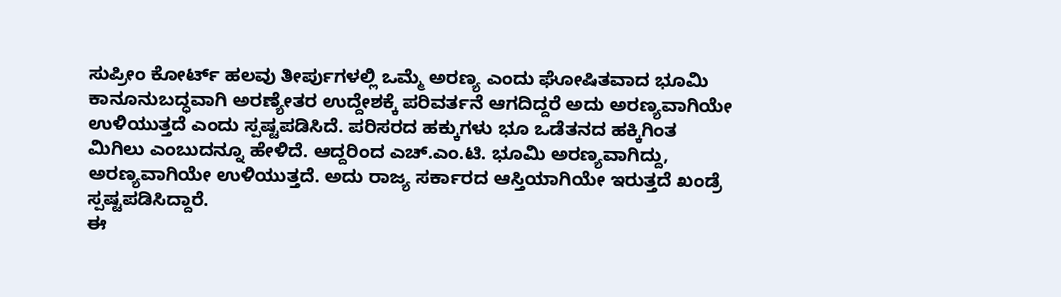ಸುಪ್ರೀಂ ಕೋರ್ಟ್ ಹಲವು ತೀರ್ಪುಗಳಲ್ಲಿ ಒಮ್ಮೆ ಅರಣ್ಯ ಎಂದು ಘೋಷಿತವಾದ ಭೂಮಿ ಕಾನೂನುಬದ್ಧವಾಗಿ ಅರಣ್ಯೇತರ ಉದ್ದೇಶಕ್ಕೆ ಪರಿವರ್ತನೆ ಆಗದಿದ್ದರೆ ಅದು ಅರಣ್ಯವಾಗಿಯೇ ಉಳಿಯುತ್ತದೆ ಎಂದು ಸ್ಪಷ್ಟಪಡಿಸಿದೆ. ಪರಿಸರದ ಹಕ್ಕುಗಳು ಭೂ ಒಡೆತನದ ಹಕ್ಕಿಗಿಂತ ಮಿಗಿಲು ಎಂಬುದನ್ನೂ ಹೇಳಿದೆ. ಆದ್ದರಿಂದ ಎಚ್.ಎಂ.ಟಿ. ಭೂಮಿ ಅರಣ್ಯವಾಗಿದ್ದು, ಅರಣ್ಯವಾಗಿಯೇ ಉಳಿಯುತ್ತದೆ. ಅದು ರಾಜ್ಯ ಸರ್ಕಾರದ ಆಸ್ತಿಯಾಗಿಯೇ ಇರುತ್ತದೆ ಖಂಡ್ರೆ ಸ್ಪಷ್ಟಪಡಿಸಿದ್ದಾರೆ.
ಈ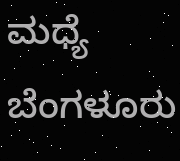ಮಧ್ಯೆ ಬೆಂಗಳೂರು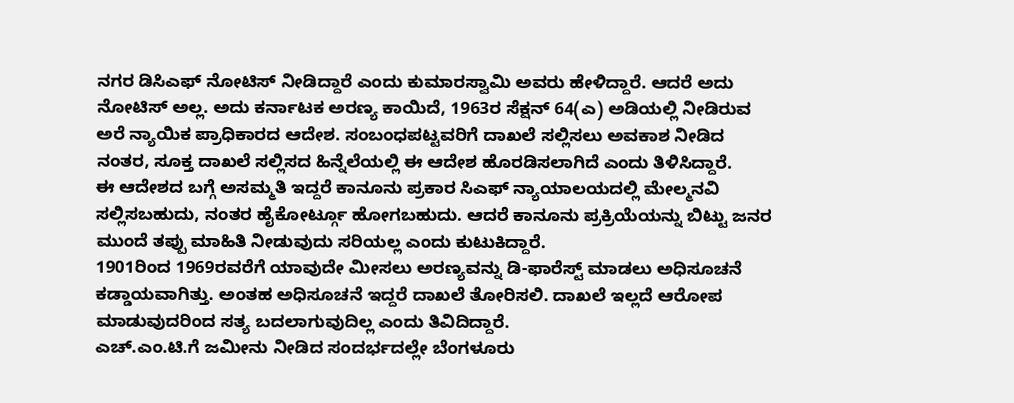ನಗರ ಡಿಸಿಎಫ್ ನೋಟಿಸ್ ನೀಡಿದ್ದಾರೆ ಎಂದು ಕುಮಾರಸ್ವಾಮಿ ಅವರು ಹೇಳಿದ್ದಾರೆ. ಆದರೆ ಅದು ನೋಟಿಸ್ ಅಲ್ಲ. ಅದು ಕರ್ನಾಟಕ ಅರಣ್ಯ ಕಾಯಿದೆ, 1963ರ ಸೆಕ್ಷನ್ 64(ಎ) ಅಡಿಯಲ್ಲಿ ನೀಡಿರುವ ಅರೆ ನ್ಯಾಯಿಕ ಪ್ರಾಧಿಕಾರದ ಆದೇಶ. ಸಂಬಂಧಪಟ್ಟವರಿಗೆ ದಾಖಲೆ ಸಲ್ಲಿಸಲು ಅವಕಾಶ ನೀಡಿದ ನಂತರ, ಸೂಕ್ತ ದಾಖಲೆ ಸಲ್ಲಿಸದ ಹಿನ್ನೆಲೆಯಲ್ಲಿ ಈ ಆದೇಶ ಹೊರಡಿಸಲಾಗಿದೆ ಎಂದು ತಿಳಿಸಿದ್ದಾರೆ.
ಈ ಆದೇಶದ ಬಗ್ಗೆ ಅಸಮ್ಮತಿ ಇದ್ದರೆ ಕಾನೂನು ಪ್ರಕಾರ ಸಿಎಫ್ ನ್ಯಾಯಾಲಯದಲ್ಲಿ ಮೇಲ್ಮನವಿ ಸಲ್ಲಿಸಬಹುದು, ನಂತರ ಹೈಕೋರ್ಟ್ಗೂ ಹೋಗಬಹುದು. ಆದರೆ ಕಾನೂನು ಪ್ರಕ್ರಿಯೆಯನ್ನು ಬಿಟ್ಟು ಜನರ ಮುಂದೆ ತಪ್ಪು ಮಾಹಿತಿ ನೀಡುವುದು ಸರಿಯಲ್ಲ ಎಂದು ಕುಟುಕಿದ್ದಾರೆ.
1901ರಿಂದ 1969ರವರೆಗೆ ಯಾವುದೇ ಮೀಸಲು ಅರಣ್ಯವನ್ನು ಡಿ-ಫಾರೆಸ್ಟ್ ಮಾಡಲು ಅಧಿಸೂಚನೆ ಕಡ್ಡಾಯವಾಗಿತ್ತು. ಅಂತಹ ಅಧಿಸೂಚನೆ ಇದ್ದರೆ ದಾಖಲೆ ತೋರಿಸಲಿ. ದಾಖಲೆ ಇಲ್ಲದೆ ಆರೋಪ ಮಾಡುವುದರಿಂದ ಸತ್ಯ ಬದಲಾಗುವುದಿಲ್ಲ ಎಂದು ತಿವಿದಿದ್ದಾರೆ.
ಎಚ್.ಎಂ.ಟಿ.ಗೆ ಜಮೀನು ನೀಡಿದ ಸಂದರ್ಭದಲ್ಲೇ ಬೆಂಗಳೂರು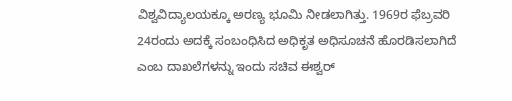ವಿಶ್ವವಿದ್ಯಾಲಯಕ್ಕೂ ಅರಣ್ಯ ಭೂಮಿ ನೀಡಲಾಗಿತ್ತು. 1969ರ ಫೆಬ್ರವರಿ 24ರಂದು ಅದಕ್ಕೆ ಸಂಬಂಧಿಸಿದ ಅಧಿಕೃತ ಅಧಿಸೂಚನೆ ಹೊರಡಿಸಲಾಗಿದೆ ಎಂಬ ದಾಖಲೆಗಳನ್ನು ಇಂದು ಸಚಿವ ಈಶ್ವರ್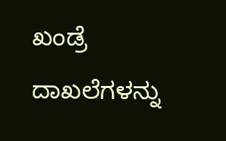ಖಂಡ್ರೆ ದಾಖಲೆಗಳನ್ನು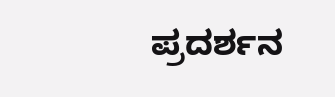ಪ್ರದರ್ಶನ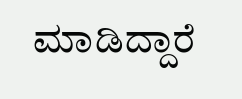ಮಾಡಿದ್ದಾರೆ